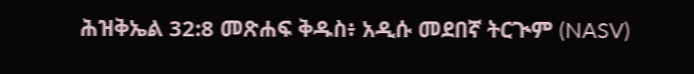ሕዝቅኤል 32:8 መጽሐፍ ቅዱስ፥ አዲሱ መደበኛ ትርጒም (NASV)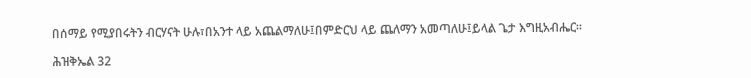በሰማይ የሚያበሩትን ብርሃናት ሁሉ፣በአንተ ላይ አጨልማለሁ፤በምድርህ ላይ ጨለማን አመጣለሁ፤ይላል ጌታ እግዚአብሔር።

ሕዝቅኤል 32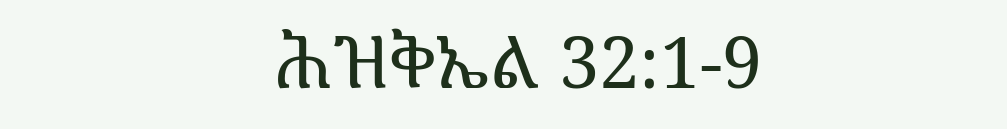ሕዝቅኤል 32:1-9